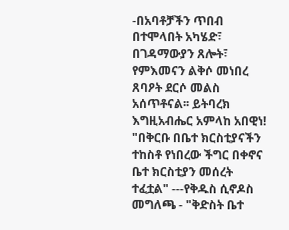-በአባቶቻችን ጥበብ በተሞላበት አካሄድ፣ በገዳማውያን ጸሎት፣ የምእመናን ልቅሶ መነበረ ጸባዖት ደርሶ መልስ አሰጥቶናል፡፡ ይትባረክ እግዚአብሔር አምላከ አበዊነ! "በቅርቡ በቤተ ክርስቲያናችን ተከስቶ የነበረው ችግር በቀኖና ቤተ ክርስቲያን መሰረት ተፈቷል" ---የቅዱስ ሲኖዶስ መግለጫ - "ቅድስት ቤተ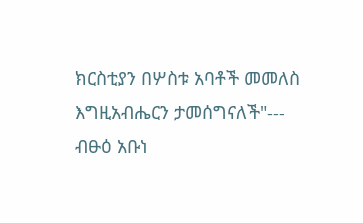ክርስቲያን በሦስቱ አባቶች መመለስ እግዚአብሔርን ታመሰግናለች"--- ብፁዕ አቡነ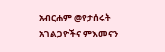አብርሐም @የታሰሩት አገልጋዮችና ምእመናን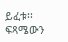ይፈቱ፡፡ ፍጻሜውን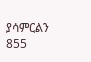ያሳምርልን 855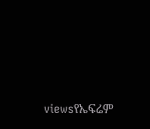viewsየኤፍሬም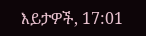እይታዎች, 17:01